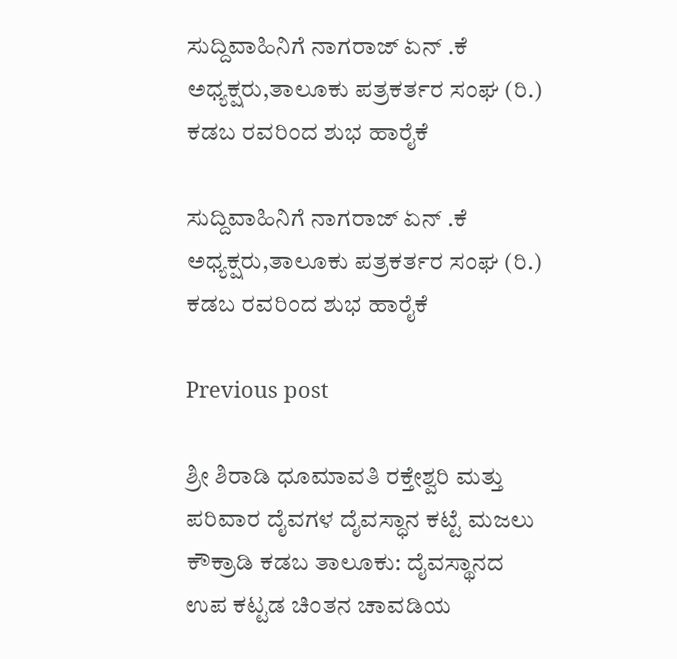ಸುದ್ದಿವಾಹಿನಿಗೆ ನಾಗರಾಜ್ ಏನ್ .ಕೆ ಅಧ್ಯಕ್ಷರು,ತಾಲೂಕು ಪತ್ರಕರ್ತರ ಸಂಘ (ರಿ.) ಕಡಬ ರವರಿಂದ ಶುಭ ಹಾರೈಕೆ

ಸುದ್ದಿವಾಹಿನಿಗೆ ನಾಗರಾಜ್ ಏನ್ .ಕೆ ಅಧ್ಯಕ್ಷರು,ತಾಲೂಕು ಪತ್ರಕರ್ತರ ಸಂಘ (ರಿ.) ಕಡಬ ರವರಿಂದ ಶುಭ ಹಾರೈಕೆ

Previous post

ಶ್ರೀ ಶಿರಾಡಿ ಧೂಮಾವತಿ ರಕ್ತೇಶ್ವರಿ ಮತ್ತು ಪರಿವಾರ ದೈವಗಳ ದೈವಸ್ಧಾನ ಕಟ್ಟೆ ಮಜಲು ಕೌಕ್ರಾಡಿ ಕಡಬ ತಾಲೂಕು: ದೈವಸ್ಥಾನದ ಉಪ ಕಟ್ಟಡ ಚಿಂತನ ಚಾವಡಿಯ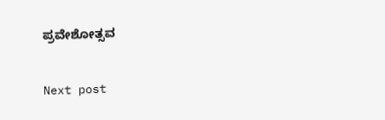ಪ್ರವೇಶೋತ್ಸವ

Next post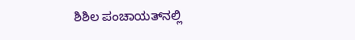ಶಿಶಿಲ ಪಂಚಾಯತ್‍ನಲ್ಲಿ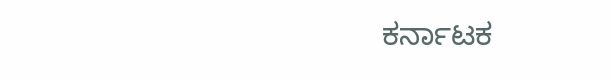ಕರ್ನಾಟಕ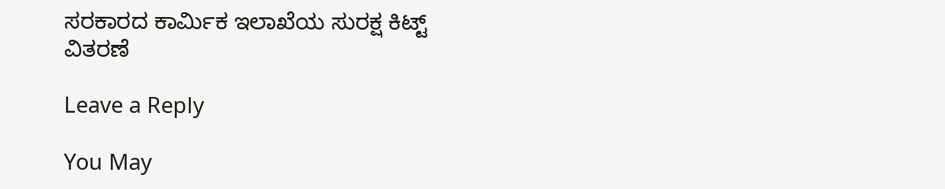ಸರಕಾರದ ಕಾರ್ಮಿಕ ಇಲಾಖೆಯ ಸುರಕ್ಷ ಕಿಟ್ಟ್ ವಿತರಣೆ

Leave a Reply

You May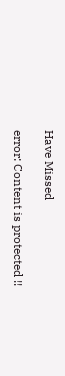Have Missed

error: Content is protected !!